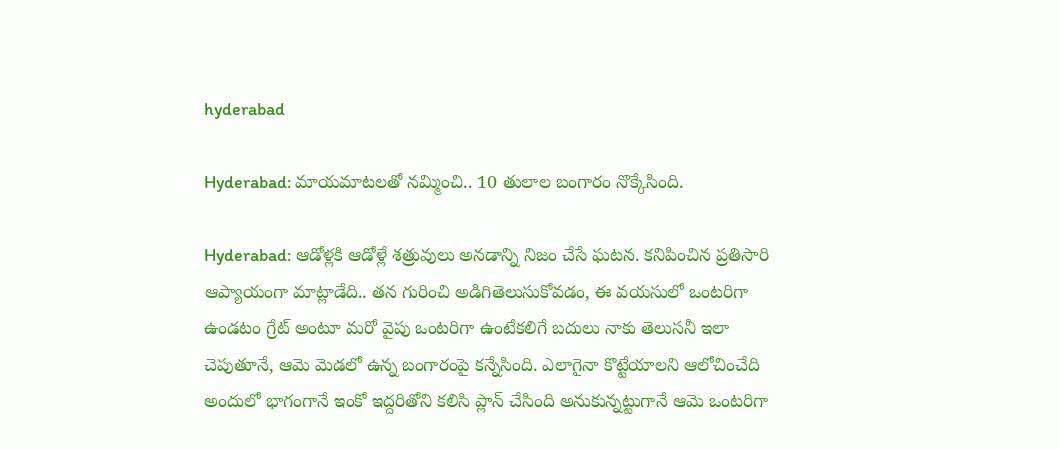hyderabad

Hyderabad: మాయమాటలతో నమ్మించి.. 10 తులాల బంగారం నొక్కేసింది.

Hyderabad: ఆడోళ్లకి ఆడోళ్లే శత్రువులు అనడాన్ని నిజం చేసే ఘటన. కనిపించిన ప్రతిసారి ఆప్యాయంగా మాట్లాడేది.. తన గురించి అడిగితెలుసుకోవడం, ఈ వయసులో ఒంటరిగా ఉండటం గ్రేట్ అంటూ మరో వైపు ఒంటరిగా ఉంటేకలిగే బదులు నాకు తెలుసనీ ఇలా చెపుతూనే, ఆమె మెడలో ఉన్న బంగారంపై కన్నేసింది. ఎలాగైనా కొట్టేయాలని ఆలోచించేది అందులో భాగంగానే ఇంకో ఇద్దరితోని కలిసి ప్లాన్ చేసింది అనుకున్నట్టుగానే ఆమె ఒంటరిగా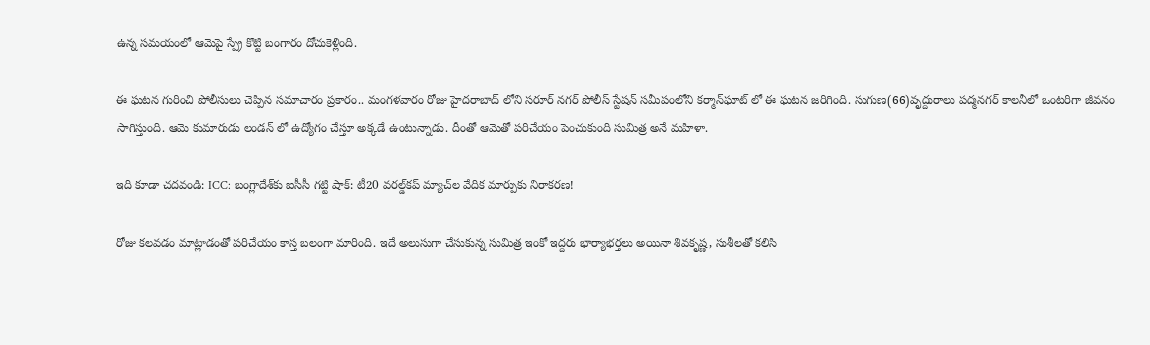ఉన్న సమయంలో ఆమెపై స్ప్రే కొట్టి బంగారం దోచుకెళ్లింది.

ఈ ఘటన గురించి పోలీసులు చెప్పిన సమాచారం ప్రకారం.. మంగళవారం రోజు హైదరాబాద్ లోని సరూర్ నగర్ పోలీస్ స్టేషన్ సమీపంలోని కర్మాన్‌ఘాట్ లో ఈ ఘటన జరిగింది. సుగుణ(66)వృద్దురాలు పద్మనగర్ కాలనీలో ఒంటరిగా జీవనం సాగిస్తుంది. ఆమె కుమారుడు లండన్ లో ఉద్యోగం చేస్తూ అక్కడే ఉంటున్నాడు. దీంతో ఆమెతో పరిచేయం పెంచుకుంది సుమిత్ర అనే మహిళా.

ఇది కూడా చదవండి: ICC: బంగ్లాదేశ్‌కు ఐసీసీ గట్టి షాక్: టీ20 వరల్డ్‌కప్ మ్యాచ్‌ల వేదిక మార్పుకు నిరాకరణ!

రోజు కలవడం మాట్లాడంతో పరిచేయం కాస్త బలంగా మారింది. ఇదే అలుసుగా చేసుకున్న సుమిత్ర ఇంకో ఇద్దరు భార్యాభర్తలు అయినా శివకృష్ణ, సుశీలతో కలిసి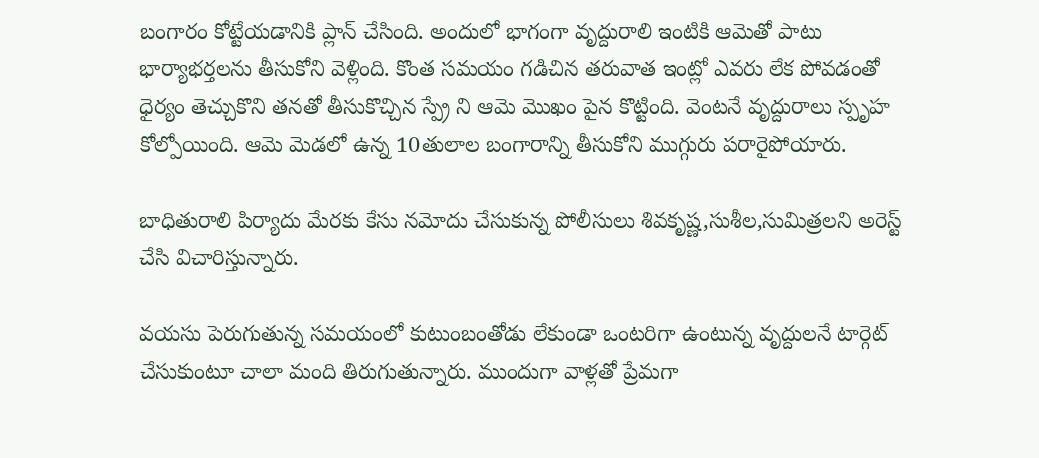బంగారం కోట్టేయడానికి ప్లాన్ చేసింది. అందులో భాగంగా వృద్దురాలి ఇంటికి ఆమెతో పాటు భార్యాభర్తలను తీసుకోని వెళ్లింది. కొంత సమయం గడిచిన తరువాత ఇంట్లో ఎవరు లేక పోవడంతో ధైర్యం తెచ్చుకొని తనతో తీసుకొచ్చిన స్ప్రే ని ఆమె మొఖం పైన కొట్టింది. వెంటనే వృద్దురాలు స్పృహ కోల్పోయింది. ఆమె మెడలో ఉన్న 10తులాల బంగారాన్ని తీసుకోని ముగ్గురు పరారైపోయారు.

బాధితురాలి పిర్యాదు మేరకు కేసు నమోదు చేసుకున్న పోలీసులు శివకృష్ణ,సుశీల,సుమిత్రలని అరెస్ట్ చేసి విచారిస్తున్నారు.

వయసు పెరుగుతున్న సమయంలో కుటుంబంతోడు లేకుండా ఒంటరిగా ఉంటున్న వృద్దులనే టార్గెట్ చేసుకుంటూ చాలా మంది తిరుగుతున్నారు. ముందుగా వాళ్లతో ప్రేమగా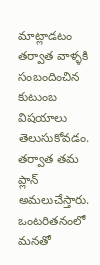మాట్లాడటం తర్వాత వాళ్ళకి సంబందించిన కుటుంబ విషయాలు తెలుసుకోవడం. తర్వాత తమ ప్లాన్ అమలుచేస్తారు. ఒంటరితనంలో మనతో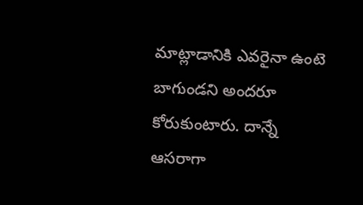మాట్లాడానికి ఎవరైనా ఉంటె బాగుండని అందరూ కోరుకుంటారు. దాన్నే ఆసరాగా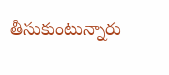తీసుకుంటున్నారు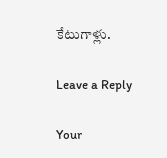కేటుగాళ్లు.

Leave a Reply

Your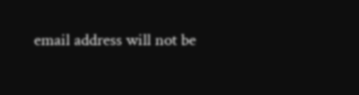email address will not be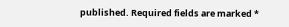published. Required fields are marked *